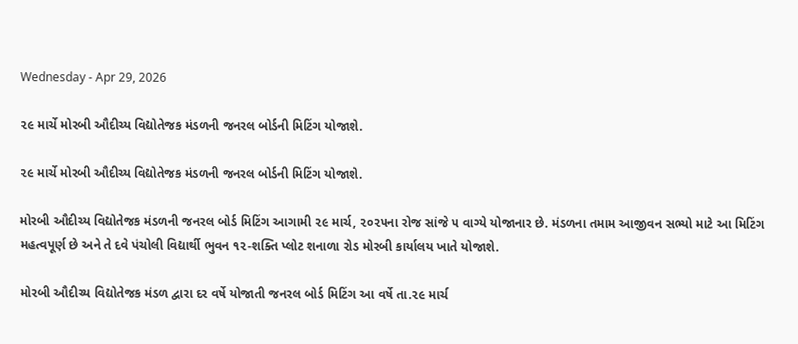Wednesday - Apr 29, 2026

૨૯ માર્ચે મોરબી ઔદીચ્ય વિદ્યોતેજક મંડળની જનરલ બોર્ડની મિટિંગ યોજાશે.

૨૯ માર્ચે મોરબી ઔદીચ્ય વિદ્યોતેજક મંડળની જનરલ બોર્ડની મિટિંગ યોજાશે.

મોરબી ઔદીચ્ય વિદ્યોતેજક મંડળની જનરલ બોર્ડ મિટિંગ આગામી ૨૯ માર્ચ, ૨૦૨૫ના રોજ સાંજે ૫ વાગ્યે યોજાનાર છે. મંડળના તમામ આજીવન સભ્યો માટે આ મિટિંગ મહત્વપૂર્ણ છે અને તે દવે પંચોલી વિદ્યાર્થી ભુવન ૧૨-શક્તિ પ્લોટ શનાળા રોડ મોરબી કાર્યાલય ખાતે યોજાશે.

મોરબી ઔદીચ્ય વિદ્યોતેજક મંડળ દ્વારા દર વર્ષે યોજાતી જનરલ બોર્ડ મિટિંગ આ વર્ષે તા.૨૯ માર્ચ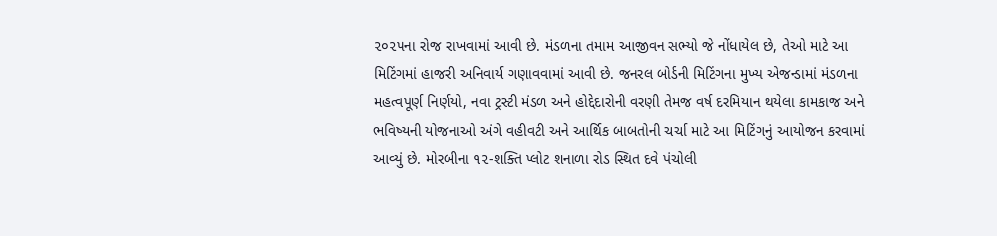૨૦૨૫ના રોજ રાખવામાં આવી છે. મંડળના તમામ આજીવન સભ્યો જે નોંધાયેલ છે, તેઓ માટે આ મિટિંગમાં હાજરી અનિવાર્ય ગણાવવામાં આવી છે. જનરલ બોર્ડની મિટિંગના મુખ્ય એજન્ડામાં મંડળના મહત્વપૂર્ણ નિર્ણયો, નવા ટ્રસ્ટી મંડળ અને હોદ્દેદારોની વરણી તેમજ વર્ષ દરમિયાન થયેલા કામકાજ અને ભવિષ્યની યોજનાઓ અંગે વહીવટી અને આર્થિક બાબતોની ચર્ચા માટે આ મિટિંગનું આયોજન કરવામાં આવ્યું છે. મોરબીના ૧૨-શક્તિ પ્લોટ શનાળા રોડ સ્થિત દવે પંચોલી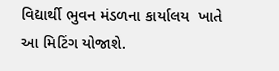વિદ્યાર્થી ભુવન મંડળના કાર્યાલય  ખાતે આ મિટિંગ યોજાશે.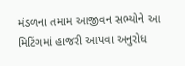મંડળના તમામ આજીવન સભ્યોને આ મિટિંગમાં હાજરી આપવા અનુરોધ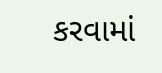કરવામાં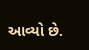આવ્યો છે.